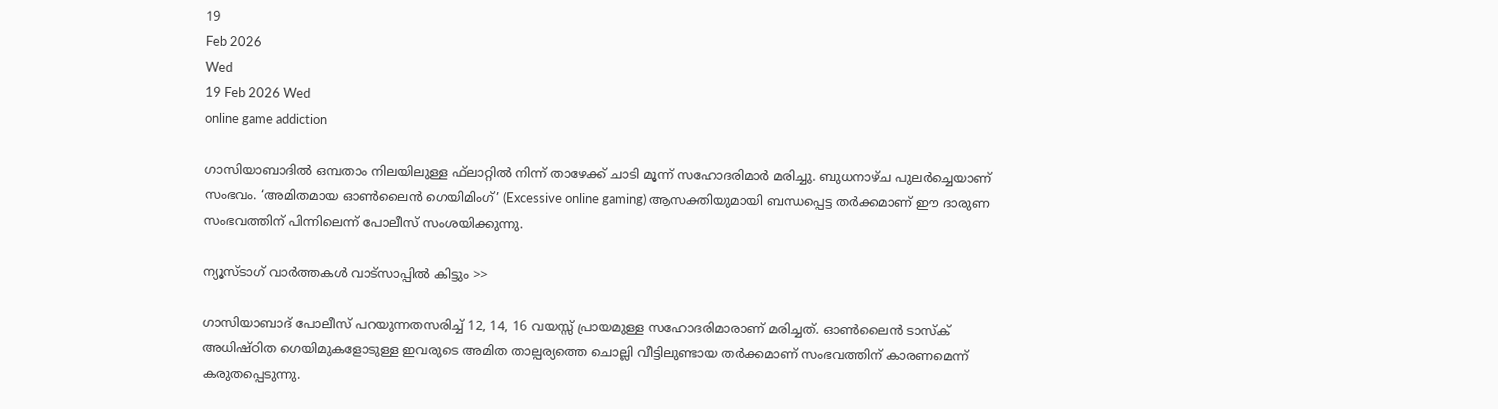19
Feb 2026
Wed
19 Feb 2026 Wed
online game addiction

ഗാസിയാബാദില്‍ ഒമ്പതാം നിലയിലുള്ള ഫ്‌ലാറ്റില്‍ നിന്ന് താഴേക്ക് ചാടി മൂന്ന് സഹോദരിമാര്‍ മരിച്ചു. ബുധനാഴ്ച പുലര്‍ച്ചെയാണ് സംഭവം. ‘അമിതമായ ഓണ്‍ലൈന്‍ ഗെയിമിംഗ്’ (Excessive online gaming) ആസക്തിയുമായി ബന്ധപ്പെട്ട തര്‍ക്കമാണ് ഈ ദാരുണ സംഭവത്തിന് പിന്നിലെന്ന് പോലീസ് സംശയിക്കുന്നു.

ന്യൂസ്ടാഗ് വാര്‍ത്തകള്‍ വാട്‌സാപ്പില്‍ കിട്ടും >>

ഗാസിയാബാദ് പോലീസ് പറയുന്നതസരിച്ച് 12, 14, 16 വയസ്സ് പ്രായമുള്ള സഹോദരിമാരാണ് മരിച്ചത്. ഓണ്‍ലൈന്‍ ടാസ്‌ക് അധിഷ്ഠിത ഗെയിമുകളോടുള്ള ഇവരുടെ അമിത താല്പര്യത്തെ ചൊല്ലി വീട്ടിലുണ്ടായ തര്‍ക്കമാണ് സംഭവത്തിന് കാരണമെന്ന് കരുതപ്പെടുന്നു.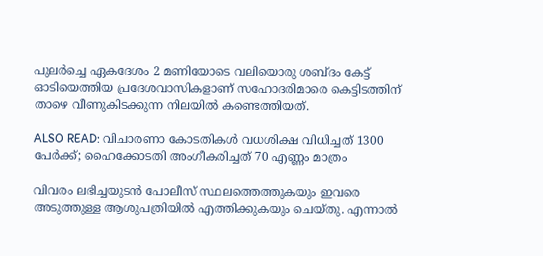പുലര്‍ച്ചെ ഏകദേശം 2 മണിയോടെ വലിയൊരു ശബ്ദം കേട്ട് ഓടിയെത്തിയ പ്രദേശവാസികളാണ് സഹോദരിമാരെ കെട്ടിടത്തിന് താഴെ വീണുകിടക്കുന്ന നിലയില്‍ കണ്ടെത്തിയത്.

ALSO READ: വിചാരണാ കോടതികള്‍ വധശിക്ഷ വിധിച്ചത് 1300 പേര്‍ക്ക്; ഹൈക്കോടതി അംഗീകരിച്ചത് 70 എണ്ണം മാത്രം

വിവരം ലഭിച്ചയുടന്‍ പോലീസ് സ്ഥലത്തെത്തുകയും ഇവരെ അടുത്തുള്ള ആശുപത്രിയില്‍ എത്തിക്കുകയും ചെയ്തു. എന്നാല്‍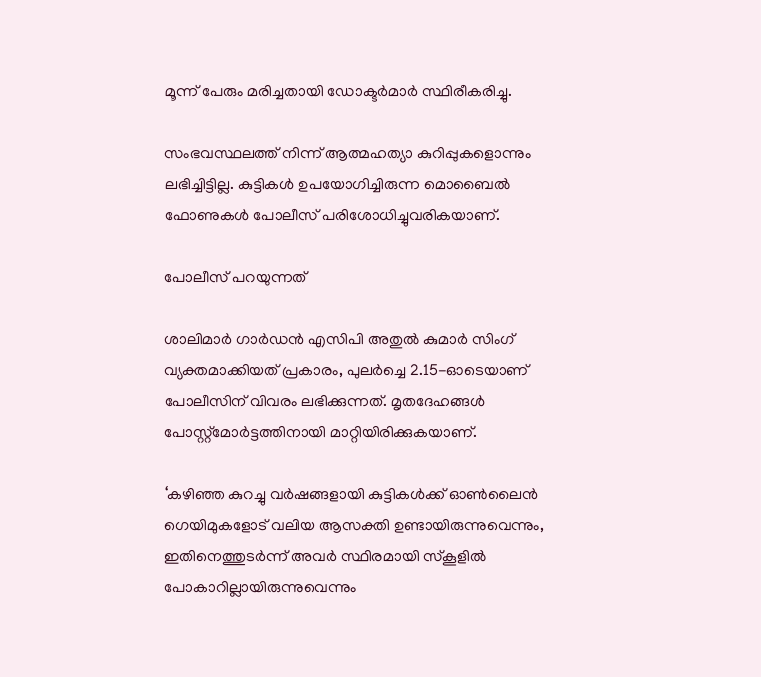മൂന്ന് പേരും മരിച്ചതായി ഡോക്ടര്‍മാര്‍ സ്ഥിരീകരിച്ചു.

സംഭവസ്ഥലത്ത് നിന്ന് ആത്മഹത്യാ കുറിപ്പുകളൊന്നും ലഭിച്ചിട്ടില്ല. കുട്ടികള്‍ ഉപയോഗിച്ചിരുന്ന മൊബൈല്‍ ഫോണുകള്‍ പോലീസ് പരിശോധിച്ചുവരികയാണ്.

പോലീസ് പറയുന്നത്

ശാലിമാര്‍ ഗാര്‍ഡന്‍ എസിപി അതുല്‍ കുമാര്‍ സിംഗ് വ്യക്തമാക്കിയത് പ്രകാരം, പുലര്‍ച്ചെ 2.15-ഓടെയാണ് പോലീസിന് വിവരം ലഭിക്കുന്നത്. മൃതദേഹങ്ങള്‍ പോസ്റ്റ്മോര്‍ട്ടത്തിനായി മാറ്റിയിരിക്കുകയാണ്.

‘കഴിഞ്ഞ കുറച്ചു വര്‍ഷങ്ങളായി കുട്ടികള്‍ക്ക് ഓണ്‍ലൈന്‍ ഗെയിമുകളോട് വലിയ ആസക്തി ഉണ്ടായിരുന്നുവെന്നും, ഇതിനെത്തുടര്‍ന്ന് അവര്‍ സ്ഥിരമായി സ്‌കൂളില്‍ പോകാറില്ലായിരുന്നുവെന്നും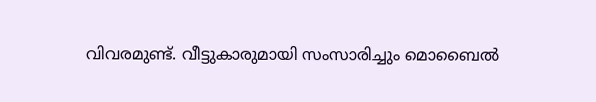വിവരമുണ്ട്. വീട്ടുകാരുമായി സംസാരിച്ചും മൊബൈല്‍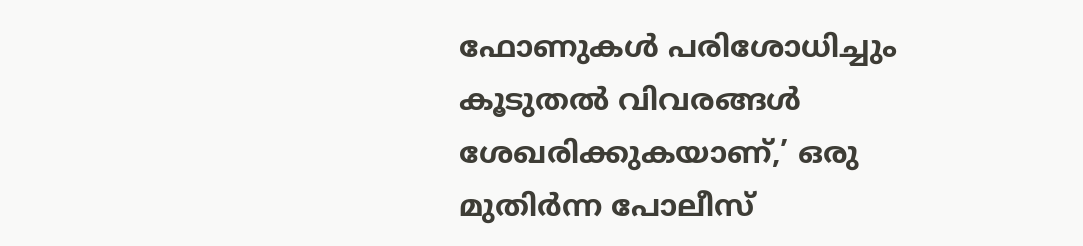ഫോണുകള്‍ പരിശോധിച്ചും കൂടുതല്‍ വിവരങ്ങള്‍ ശേഖരിക്കുകയാണ്,’ ഒരു മുതിര്‍ന്ന പോലീസ്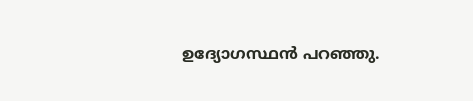ഉദ്യോഗസ്ഥന്‍ പറഞ്ഞു.